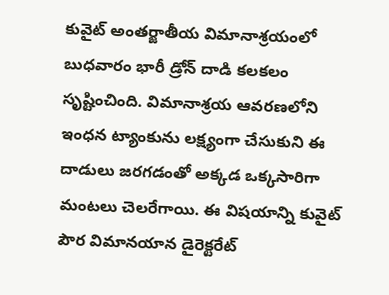కువైట్ అంతర్జాతీయ విమానాశ్రయంలో బుధవారం భారీ డ్రోన్ దాడి కలకలం సృష్టించింది. విమానాశ్రయ ఆవరణలోని ఇంధన ట్యాంకును లక్ష్యంగా చేసుకుని ఈ దాడులు జరగడంతో అక్కడ ఒక్కసారిగా మంటలు చెలరేగాయి. ఈ విషయాన్ని కువైట్ పౌర విమానయాన డైరెక్టరేట్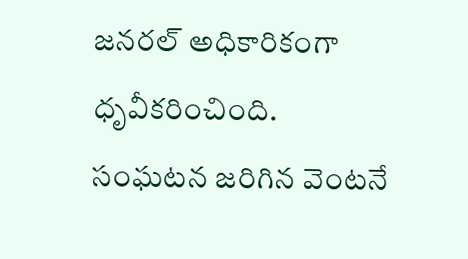జనరల్ అధికారికంగా ధృవీకరించింది.
సంఘటన జరిగిన వెంటనే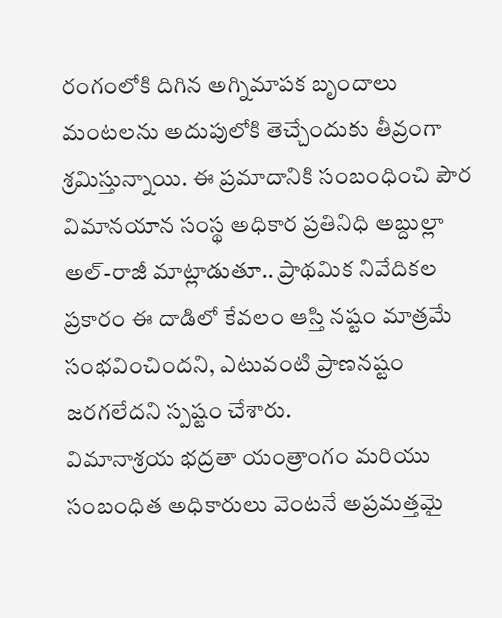రంగంలోకి దిగిన అగ్నిమాపక బృందాలు మంటలను అదుపులోకి తెచ్చేందుకు తీవ్రంగా శ్రమిస్తున్నాయి. ఈ ప్రమాదానికి సంబంధించి పౌర విమానయాన సంస్థ అధికార ప్రతినిధి అబ్దుల్లా అల్-రాజీ మాట్లాడుతూ.. ప్రాథమిక నివేదికల ప్రకారం ఈ దాడిలో కేవలం ఆస్తి నష్టం మాత్రమే సంభవించిందని, ఎటువంటి ప్రాణనష్టం జరగలేదని స్పష్టం చేశారు.
విమానాశ్రయ భద్రతా యంత్రాంగం మరియు సంబంధిత అధికారులు వెంటనే అప్రమత్తమై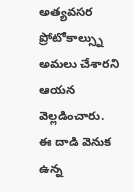అత్యవసర ప్రోటోకాల్స్ను అమలు చేశారని ఆయన వెల్లడించారు. ఈ దాడి వెనుక ఉన్న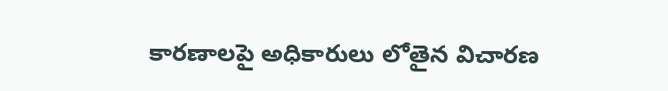కారణాలపై అధికారులు లోతైన విచారణ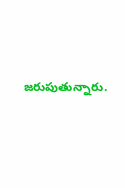జరుపుతున్నారు.